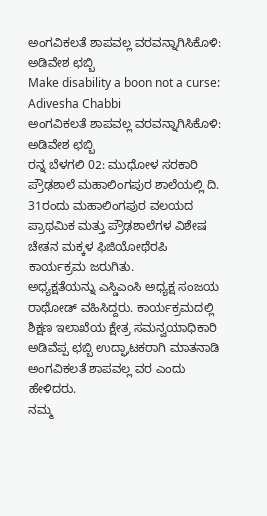ಅಂಗವಿಕಲತೆ ಶಾಪವಲ್ಲ ವರವನ್ನಾಗಿಸಿಕೊಳಿ: ಅಡಿವೇಶ ಛಬ್ಬಿ
Make disability a boon not a curse: Adivesha Chabbi
ಅಂಗವಿಕಲತೆ ಶಾಪವಲ್ಲ ವರವನ್ನಾಗಿಸಿಕೊಳಿ: ಅಡಿವೇಶ ಛಬ್ಬಿ
ರನ್ನ ಬೆಳಗಲಿ 02: ಮುಧೋಳ ಸರಕಾರಿ ಪ್ರೌಢಶಾಲೆ ಮಹಾಲಿಂಗಪುರ ಶಾಲೆಯಲ್ಲಿ ದಿ. 31ರಂದು ಮಹಾಲಿಂಗಪುರ ವಲಯದ ಪ್ರಾಥಮಿಕ ಮತ್ತು ಪ್ರೌಢಶಾಲೆಗಳ ವಿಶೇಷ ಚೇತನ ಮಕ್ಕಳ ಫಿಜಿಯೋಥೆರಪಿ ಕಾರ್ಯಕ್ರಮ ಜರುಗಿತು.
ಅಧ್ಯಕ್ಷತೆಯನ್ನು ಎಸ್ಡಿಎಂಸಿ ಅಧ್ಯಕ್ಷ ಸಂಜಯ ರಾಥೋಡ್ ವಹಿಸಿದ್ದರು. ಕಾರ್ಯಕ್ರಮದಲ್ಲಿ ಶಿಕ್ಷಣ ಇಲಾಖೆಯ ಕ್ಷೇತ್ರ ಸಮನ್ವಯಾಧಿಕಾರಿ ಅಡಿವೆಪ್ಪ ಛಬ್ಬಿ ಉದ್ಘಾಟಕರಾಗಿ ಮಾತನಾಡಿ ಅಂಗವಿಕಲತೆ ಶಾಪವಲ್ಲ ವರ ಎಂದು ಹೇಳಿದರು.
ನಮ್ಮ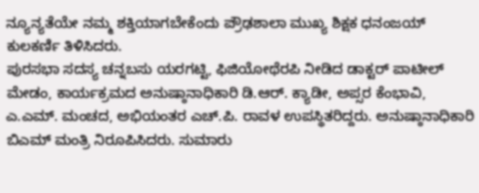ನ್ಯೂನ್ಯತೆಯೇ ನಮ್ಮ ಶಕ್ತಿಯಾಗಬೇಕೆಂದು ಪ್ರೌಢಶಾಲಾ ಮುಖ್ಯ ಶಿಕ್ಷಕ ಧನಂಜಯ್ ಕುಲಕರ್ಣಿ ತಿಳಿಸಿದರು.
ಪುರಸಭಾ ಸದಸ್ಯ ಚನ್ನಬಸು ಯರಗಟ್ಟಿ, ಫಿಜಿಯೋಥೆರಪಿ ನೀಡಿದ ಡಾಕ್ಟರ್ ಪಾಟೀಲ್ ಮೇಡಂ, ಕಾರ್ಯಕ್ರಮದ ಅನುಷ್ಠಾನಾಧಿಕಾರಿ ಡಿ.ಆರ್. ಕ್ಯಾಡೀ, ಅಪ್ಸರ ಕೆಂಭಾವಿ, ಎ.ಎಮ್. ಮಂಚದ, ಅಭಿಯಂತರ ಎಚ್.ಪಿ. ರಾವಳ ಉಪಸ್ಥಿತರಿದ್ದರು. ಅನುಷ್ಠಾನಾಧಿಕಾರಿ ಬಿಎಮ್ ಮಂತ್ರಿ ನಿರೂಪಿಸಿದರು. ಸುಮಾರು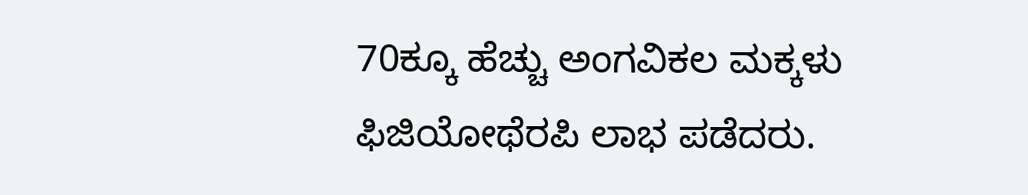70ಕ್ಕೂ ಹೆಚ್ಚು ಅಂಗವಿಕಲ ಮಕ್ಕಳು ಫಿಜಿಯೋಥೆರಪಿ ಲಾಭ ಪಡೆದರು.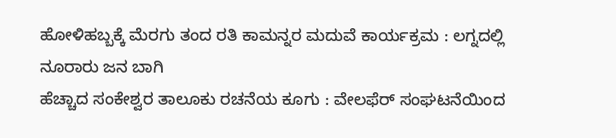ಹೋಳಿಹಬ್ಬಕ್ಕೆ ಮೆರಗು ತಂದ ರತಿ ಕಾಮನ್ನರ ಮದುವೆ ಕಾರ್ಯಕ್ರಮ : ಲಗ್ನದಲ್ಲಿ ನೂರಾರು ಜನ ಬಾಗಿ
ಹೆಚ್ಚಾದ ಸಂಕೇಶ್ವರ ತಾಲೂಕು ರಚನೆಯ ಕೂಗು : ವೇಲಫೆರ್ ಸಂಘಟನೆಯಿಂದ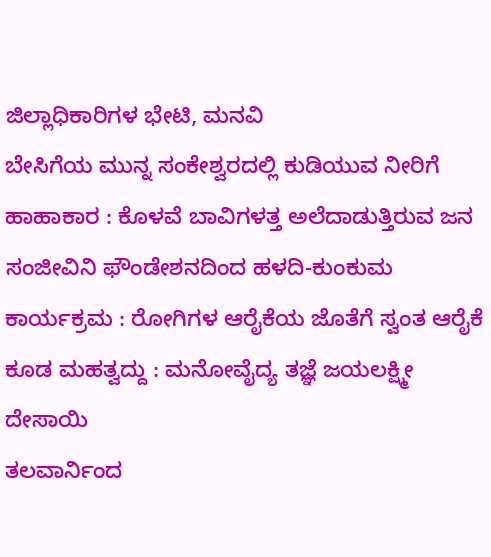ಜಿಲ್ಲಾಧಿಕಾರಿಗಳ ಭೇಟಿ, ಮನವಿ
ಬೇಸಿಗೆಯ ಮುನ್ನ ಸಂಕೇಶ್ವರದಲ್ಲಿ ಕುಡಿಯುವ ನೀರಿಗೆ ಹಾಹಾಕಾರ : ಕೊಳವೆ ಬಾವಿಗಳತ್ತ ಅಲೆದಾಡುತ್ತಿರುವ ಜನ
ಸಂಜೀವಿನಿ ಫೌಂಡೇಶನದಿಂದ ಹಳದಿ-ಕುಂಕುಮ ಕಾರ್ಯಕ್ರಮ : ರೋಗಿಗಳ ಆರೈಕೆಯ ಜೊತೆಗೆ ಸ್ವಂತ ಆರೈಕೆ ಕೂಡ ಮಹತ್ವದ್ದು : ಮನೋವೈದ್ಯ ತಜ್ಞೆ ಜಯಲಕ್ಷ್ಮೀ ದೇಸಾಯಿ
ತಲವಾರ್ನಿಂದ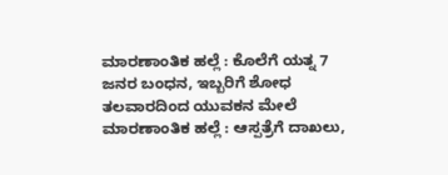ಮಾರಣಾಂತಿಕ ಹಲ್ಲೆ : ಕೊಲೆಗೆ ಯತ್ನ 7 ಜನರ ಬಂಧನ, ಇಬ್ಬರಿಗೆ ಶೋಧ
ತಲವಾರದಿಂದ ಯುವಕನ ಮೇಲೆ ಮಾರಣಾಂತಿಕ ಹಲ್ಲೆ : ಆಸ್ಪತ್ರೆಗೆ ದಾಖಲು,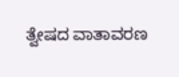ತ್ವೇಷದ ವಾತಾವರಣ